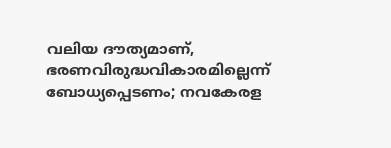വലിയ ദൗത്യമാണ്, ഭരണവിരുദ്ധവികാരമില്ലെന്ന് ബോധ്യപ്പെടണം; നവകേരള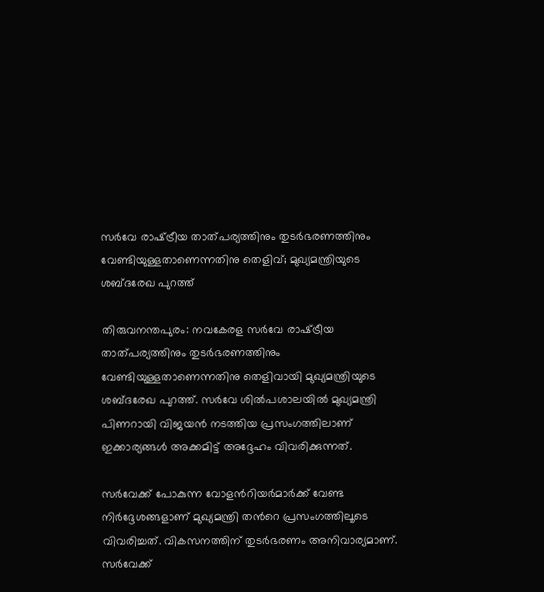സര്‍വേ രാഷ്‌ട്രീയ താത്പര്യത്തിനും തുടര്‍ഭരണത്തിനും വേണ്ടിയുള്ളതാണെന്നതിനു തെളിവ്; മുഖ്യമന്ത്രിയുടെ ശബ്ദരേഖ പുറത്ത്

തിരുവനന്തപുരം: നവകേരള സര്‍വേ രാഷ്‌ട്രീയ താത്പര്യത്തിനും തുടര്‍ഭരണത്തിനും വേണ്ടിയുള്ളതാണെന്നതിനു തെളിവായി മുഖ്യമന്ത്രിയുടെ ശബ്ദരേഖ പുറത്ത്. സര്‍വേ ശില്‍പശാലയില്‍ മുഖ്യമന്ത്രി പിണറായി വിജയന്‍ നടത്തിയ പ്രസംഗത്തിലാണ് ഇക്കാര്യങ്ങള്‍ അക്കമിട്ട് അദ്ദേഹം വിവരിക്കുന്നത്.

സര്‍വേക്ക് പോകുന്ന വോളന്‍റിയര്‍മാര്‍ക്ക് വേണ്ട നിര്‍ദ്ദേശങ്ങളാണ് മുഖ്യമന്ത്രി തന്‍റെ പ്രസംഗത്തിലൂടെ വിവരിച്ചത്. വികസനത്തിന് തുടര്‍ഭരണം അനിവാര്യമാണ്. സര്‍വേക്ക്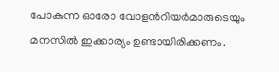പോകുന്ന ഓരോ വോളന്‍റിയര്‍മാരുടെയും മനസില്‍ ഇക്കാര്യം ഉണ്ടായിരിക്കണം.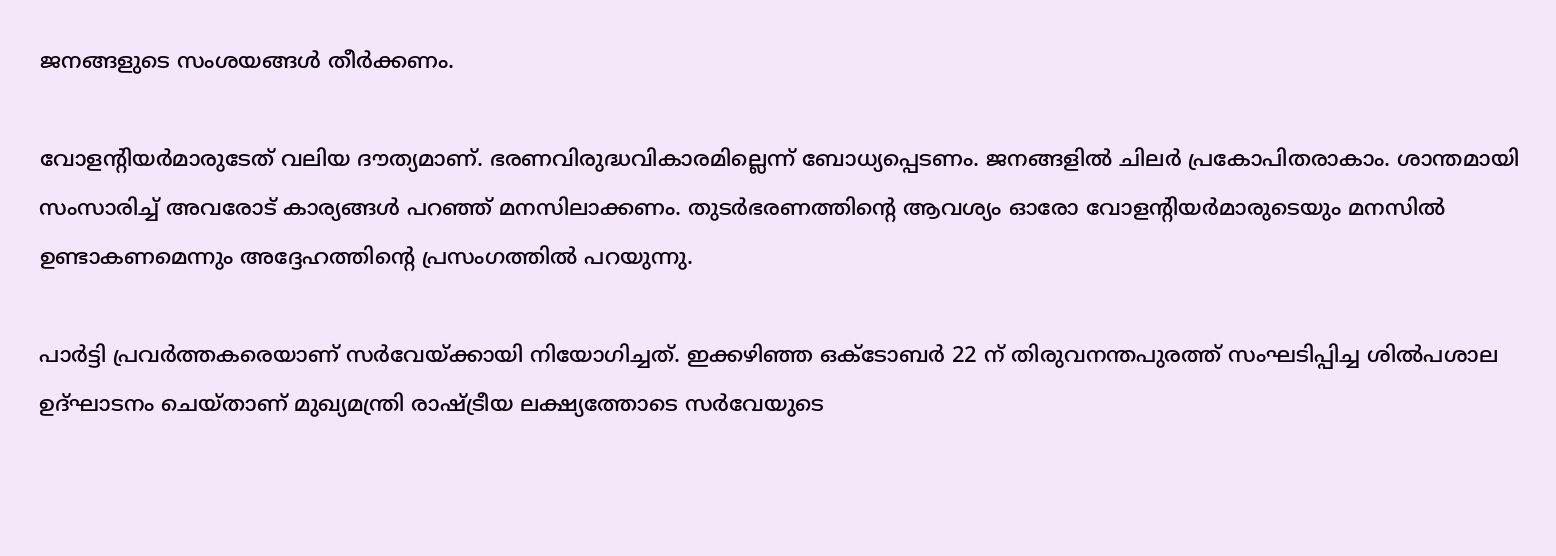ജനങ്ങളുടെ സംശയങ്ങള്‍ തീര്‍ക്കണം.

വോളന്‍റിയര്‍മാരുടേത് വലിയ ദൗത്യമാണ്. ഭരണവിരുദ്ധവികാരമില്ലെന്ന് ബോധ്യപ്പെടണം. ജനങ്ങളില്‍ ചിലര്‍ പ്രകോപിതരാകാം. ശാന്തമായി സംസാരിച്ച് അവരോട് കാര്യങ്ങള്‍ പറഞ്ഞ് മനസിലാക്കണം. തുടര്‍ഭരണത്തിന്‍റെ ആവശ്യം ഓരോ വോളന്‍റിയര്‍മാരുടെയും മനസില്‍ ഉണ്ടാകണമെന്നും അദ്ദേഹത്തിന്‍റെ പ്രസംഗത്തില്‍ പറയുന്നു.

പാര്‍ട്ടി പ്രവര്‍ത്തകരെയാണ് സര്‍വേയ്ക്കായി നിയോഗിച്ചത്. ഇക്കഴിഞ്ഞ ഒക്ടോബര്‍ 22 ന് തിരുവനന്തപുരത്ത് സംഘടിപ്പിച്ച ശില്‍പശാല ഉദ്ഘാടനം ചെയ്താണ് മുഖ്യമന്ത്രി രാഷ്‌ട്രീയ ലക്ഷ്യത്തോടെ സര്‍വേയുടെ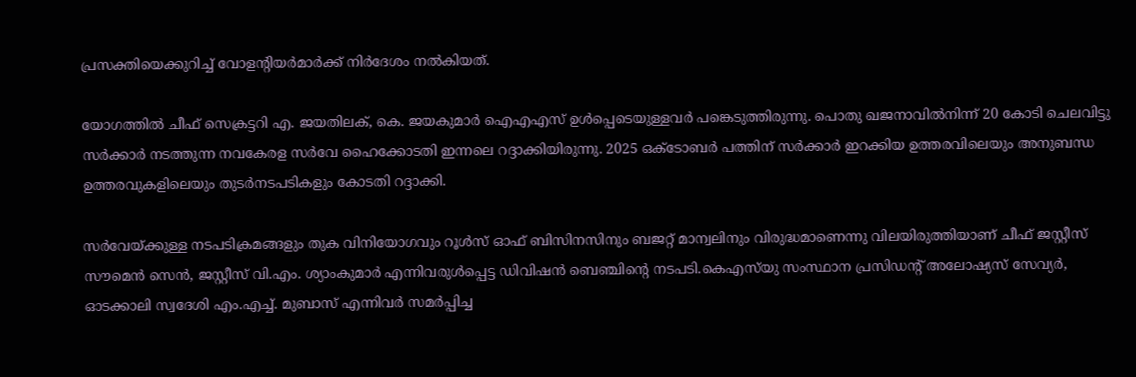പ്രസക്തിയെക്കുറിച്ച് വോളന്‍റിയര്‍മാര്‍ക്ക് നിര്‍ദേശം നല്‍കിയത്.

യോഗത്തില്‍ ചീഫ് സെക്രട്ടറി എ. ജയതിലക്, കെ. ജയകുമാര്‍ ഐഎഎസ് ഉള്‍പ്പെടെയുള്ളവര്‍ പങ്കെടുത്തിരുന്നു. പൊതു ഖജനാവില്‍നിന്ന് 20 കോടി ചെലവിട്ടു സര്‍ക്കാര്‍ നടത്തുന്ന നവകേരള സര്‍വേ ഹൈക്കോടതി ഇന്നലെ റദ്ദാക്കിയിരുന്നു. 2025 ഒക്ടോബര്‍ പത്തിന് സര്‍ക്കാര്‍ ഇറക്കിയ ഉത്തരവിലെയും അനുബന്ധ ഉത്തരവുകളിലെയും തുടര്‍നടപടികളും കോടതി റദ്ദാക്കി.

സര്‍വേയ്ക്കുള്ള നടപടിക്രമങ്ങളും തുക വിനിയോഗവും റൂള്‍സ് ഓഫ് ബിസിനസിനും ബജറ്റ് മാന്വലിനും വിരുദ്ധമാണെന്നു വിലയിരുത്തിയാണ് ചീഫ് ജസ്റ്റീസ് സൗമെന്‍ സെന്‍, ജസ്റ്റീസ് വി.എം. ശ്യാംകുമാര്‍ എന്നിവരുള്‍പ്പെട്ട ഡിവിഷന്‍ ബെഞ്ചിന്‍റെ നടപടി.കെഎസ്‌യു സംസ്ഥാന പ്രസിഡന്‍റ് അലോഷ്യസ് സേവ്യര്‍, ഓടക്കാലി സ്വദേശി എം.എച്ച്. മുബാസ് എന്നിവര്‍ സമര്‍പ്പിച്ച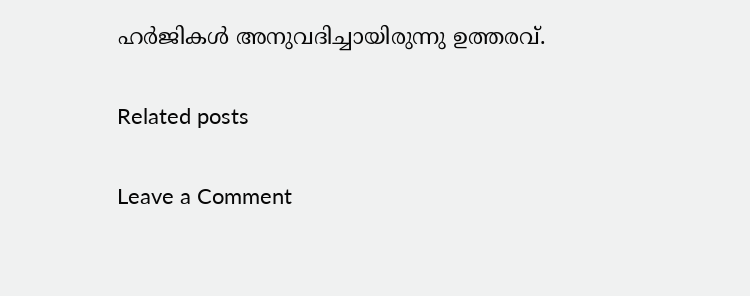ഹര്‍ജികൾ അനുവദിച്ചായിരുന്നു ഉത്തരവ്.

Related posts

Leave a Comment